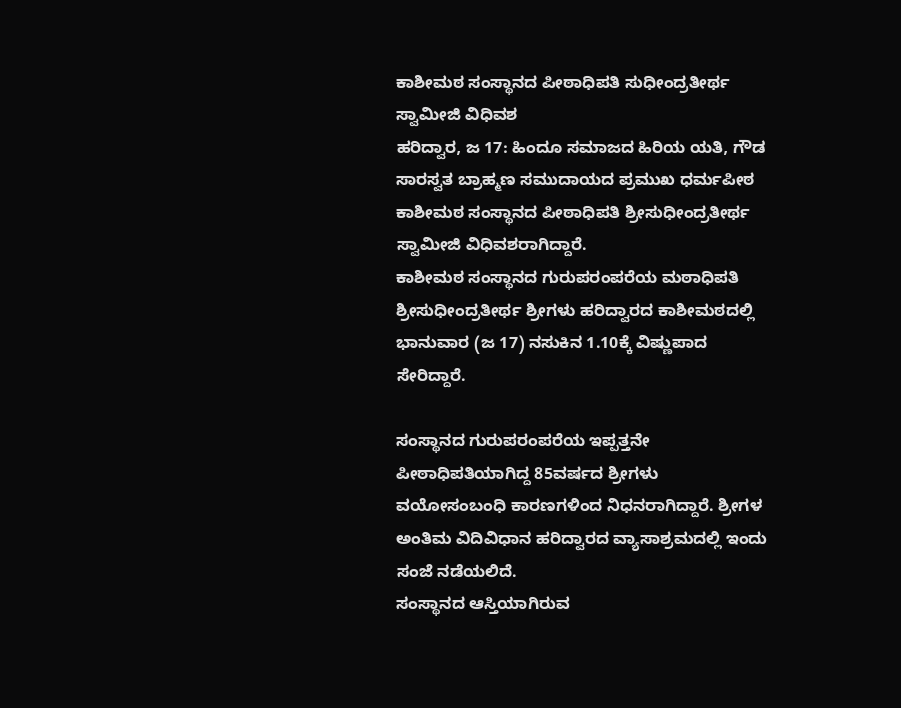ಕಾಶೀಮಠ ಸಂಸ್ಥಾನದ ಪೀಠಾಧಿಪತಿ ಸುಧೀಂದ್ರತೀರ್ಥ ಸ್ವಾಮೀಜಿ ವಿಧಿವಶ
ಹರಿದ್ವಾರ, ಜ 17: ಹಿಂದೂ ಸಮಾಜದ ಹಿರಿಯ ಯತಿ, ಗೌಡ ಸಾರಸ್ವತ ಬ್ರಾಹ್ಮಣ ಸಮುದಾಯದ ಪ್ರಮುಖ ಧರ್ಮಪೀಠ ಕಾಶೀಮಠ ಸಂಸ್ಥಾನದ ಪೀಠಾಧಿಪತಿ ಶ್ರೀಸುಧೀಂದ್ರತೀರ್ಥ ಸ್ವಾಮೀಜಿ ವಿಧಿವಶರಾಗಿದ್ದಾರೆ.
ಕಾಶೀಮಠ ಸಂಸ್ಥಾನದ ಗುರುಪರಂಪರೆಯ ಮಠಾಧಿಪತಿ ಶ್ರೀಸುಧೀಂದ್ರತೀರ್ಥ ಶ್ರೀಗಳು ಹರಿದ್ವಾರದ ಕಾಶೀಮಠದಲ್ಲಿ ಭಾನುವಾರ (ಜ 17) ನಸುಕಿನ 1.10ಕ್ಕೆ ವಿಷ್ಣುಪಾದ ಸೇರಿದ್ದಾರೆ.

ಸಂಸ್ಥಾನದ ಗುರುಪರಂಪರೆಯ ಇಪ್ಪತ್ತನೇ ಪೀಠಾಧಿಪತಿಯಾಗಿದ್ದ 85ವರ್ಷದ ಶ್ರೀಗಳು ವಯೋಸಂಬಂಧಿ ಕಾರಣಗಳಿಂದ ನಿಧನರಾಗಿದ್ದಾರೆ. ಶ್ರೀಗಳ ಅಂತಿಮ ವಿದಿವಿಧಾನ ಹರಿದ್ವಾರದ ವ್ಯಾಸಾಶ್ರಮದಲ್ಲಿ ಇಂದು ಸಂಜೆ ನಡೆಯಲಿದೆ.
ಸಂಸ್ಥಾನದ ಆಸ್ತಿಯಾಗಿರುವ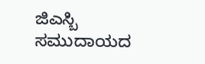ಜಿಎಸ್ಬಿ ಸಮುದಾಯದ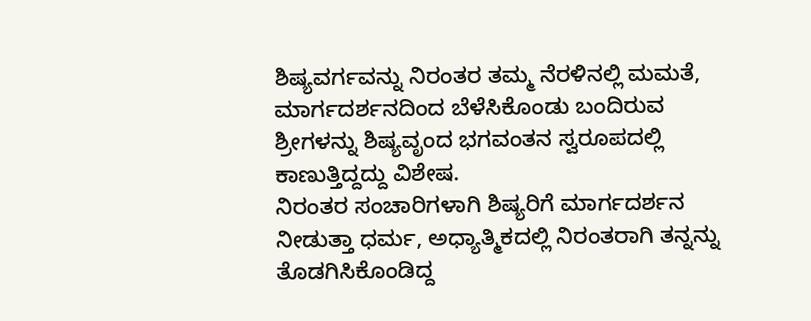ಶಿಷ್ಯವರ್ಗವನ್ನು ನಿರಂತರ ತಮ್ಮ ನೆರಳಿನಲ್ಲಿ ಮಮತೆ, ಮಾರ್ಗದರ್ಶನದಿಂದ ಬೆಳೆಸಿಕೊಂಡು ಬಂದಿರುವ ಶ್ರೀಗಳನ್ನು ಶಿಷ್ಯವೃಂದ ಭಗವಂತನ ಸ್ವರೂಪದಲ್ಲಿ ಕಾಣುತ್ತಿದ್ದದ್ದು ವಿಶೇಷ.
ನಿರಂತರ ಸಂಚಾರಿಗಳಾಗಿ ಶಿಷ್ಯರಿಗೆ ಮಾರ್ಗದರ್ಶನ ನೀಡುತ್ತಾ ಧರ್ಮ, ಅಧ್ಯಾತ್ಮಿಕದಲ್ಲಿ ನಿರಂತರಾಗಿ ತನ್ನನ್ನು ತೊಡಗಿಸಿಕೊಂಡಿದ್ದ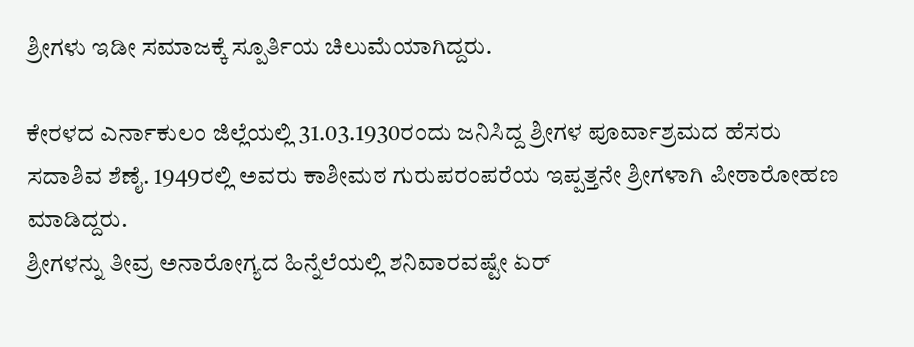ಶ್ರೀಗಳು ಇಡೀ ಸಮಾಜಕ್ಕೆ ಸ್ಪೂರ್ತಿಯ ಚಿಲುಮೆಯಾಗಿದ್ದರು.

ಕೇರಳದ ಎರ್ನಾಕುಲಂ ಜಿಲ್ಲೆಯಲ್ಲಿ 31.03.1930ರಂದು ಜನಿಸಿದ್ದ ಶ್ರೀಗಳ ಪೂರ್ವಾಶ್ರಮದ ಹೆಸರು ಸದಾಶಿವ ಶೆಣೈ. 1949ರಲ್ಲಿ ಅವರು ಕಾಶೀಮಠ ಗುರುಪರಂಪರೆಯ ಇಪ್ಪತ್ತನೇ ಶ್ರೀಗಳಾಗಿ ಪೀಠಾರೋಹಣ ಮಾಡಿದ್ದರು.
ಶ್ರೀಗಳನ್ನು ತೀವ್ರ ಅನಾರೋಗ್ಯದ ಹಿನ್ನೆಲೆಯಲ್ಲಿ ಶನಿವಾರವಷ್ಟೇ ಏರ್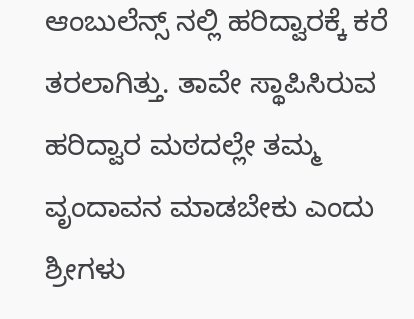ಆಂಬುಲೆನ್ಸ್ ನಲ್ಲಿ ಹರಿದ್ವಾರಕ್ಕೆ ಕರೆ ತರಲಾಗಿತ್ತು. ತಾವೇ ಸ್ಥಾಪಿಸಿರುವ ಹರಿದ್ವಾರ ಮಠದಲ್ಲೇ ತಮ್ಮ ವೃಂದಾವನ ಮಾಡಬೇಕು ಎಂದು ಶ್ರೀಗಳು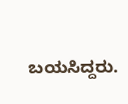ಬಯಸಿದ್ದರು.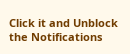Click it and Unblock the Notifications